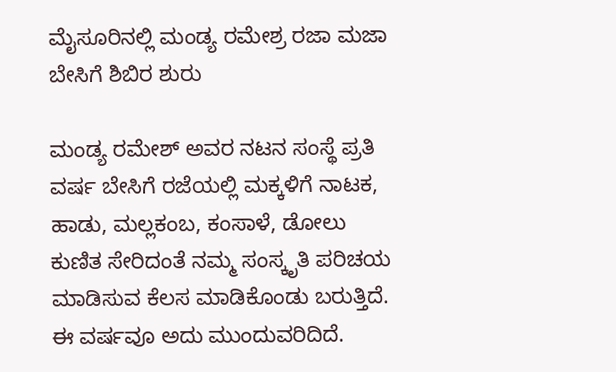ಮೈಸೂರಿನಲ್ಲಿ ಮಂಡ್ಯ ರಮೇಶ್ರ ರಜಾ ಮಜಾ ಬೇಸಿಗೆ ಶಿಬಿರ ಶುರು

ಮಂಡ್ಯ ರಮೇಶ್ ಅವರ ನಟನ ಸಂಸ್ಥೆ ಪ್ರತಿ ವರ್ಷ ಬೇಸಿಗೆ ರಜೆಯಲ್ಲಿ ಮಕ್ಕಳಿಗೆ ನಾಟಕ, ಹಾಡು, ಮಲ್ಲಕಂಬ, ಕಂಸಾಳೆ, ಡೋಲು ಕುಣಿತ ಸೇರಿದಂತೆ ನಮ್ಮ ಸಂಸ್ಕೃತಿ ಪರಿಚಯ ಮಾಡಿಸುವ ಕೆಲಸ ಮಾಡಿಕೊಂಡು ಬರುತ್ತಿದೆ. ಈ ವರ್ಷವೂ ಅದು ಮುಂದುವರಿದಿದೆ.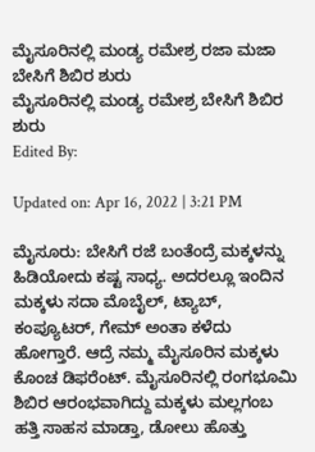ಮೈಸೂರಿನಲ್ಲಿ ಮಂಡ್ಯ ರಮೇಶ್ರ ರಜಾ ಮಜಾ ಬೇಸಿಗೆ ಶಿಬಿರ ಶುರು
ಮೈಸೂರಿನಲ್ಲಿ ಮಂಡ್ಯ ರಮೇಶ್ರ ಬೇಸಿಗೆ ಶಿಬಿರ ಶುರು
Edited By:

Updated on: Apr 16, 2022 | 3:21 PM

ಮೈಸೂರು: ಬೇಸಿಗೆ ರಜೆ ಬಂತೆಂದ್ರೆ ಮಕ್ಕಳನ್ನು ಹಿಡಿಯೋದು ಕಷ್ಟ ಸಾಧ್ಯ. ಅದರಲ್ಲೂ ಇಂದಿನ ಮಕ್ಕಳು ಸದಾ ಮೊಬೈಲ್, ಟ್ಯಾಬ್, ಕಂಪ್ಯೂಟರ್, ಗೇಮ್ ಅಂತಾ ಕಳೆದು ಹೋಗ್ತಾರೆ. ಆದ್ರೆ ನಮ್ಮ ಮೈಸೂರಿನ ಮಕ್ಕಳು ಕೊಂಚ ಡಿಫರೆಂಟ್. ಮೈಸೂರಿನಲ್ಲಿ ರಂಗಭೂಮಿ ಶಿಬಿರ ಆರಂಭವಾಗಿದ್ದು ಮಕ್ಕಳು ಮಲ್ಲಗಂಬ ಹತ್ತಿ ಸಾಹಸ ಮಾಡ್ತಾ, ಡೋಲು ಹೊತ್ತು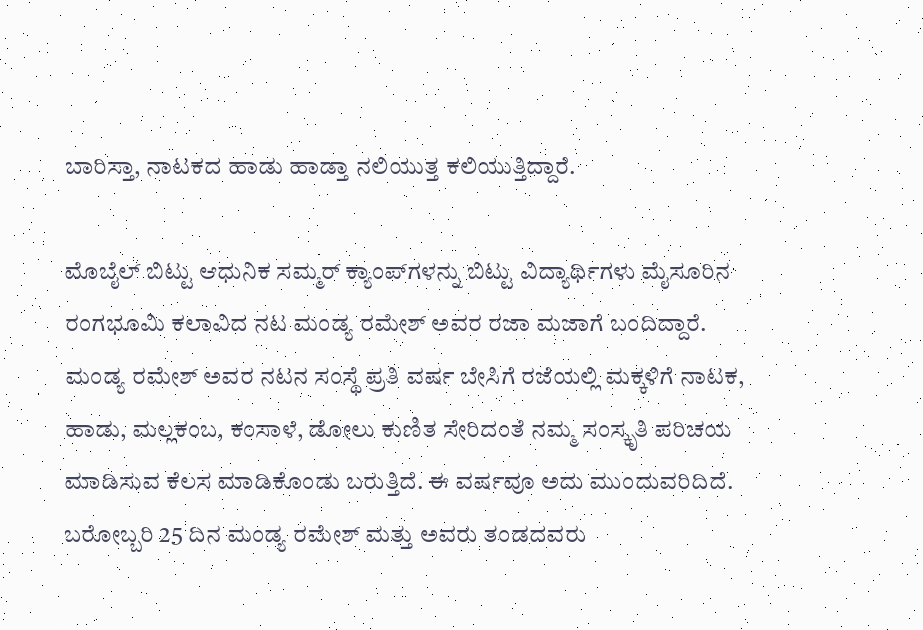ಬಾರಿಸ್ತಾ, ನಾಟಕದ ಹಾಡು ಹಾಡ್ತಾ ನಲಿಯುತ್ತ ಕಲಿಯುತ್ತಿದ್ದಾರೆ.

ಮೊಬೈಲ್ ಬಿಟ್ಟು ಆಧುನಿಕ ಸಮ್ಮರ್ ಕ್ಯಾಂಪ್‌ಗಳನ್ನು ಬಿಟ್ಟು ವಿದ್ಯಾರ್ಥಿಗಳು ಮೈಸೂರಿನ ರಂಗಭೂಮಿ ಕಲಾವಿದ ನಟ ಮಂಡ್ಯ ರಮೇಶ್ ಅವರ ರಜಾ ಮಜಾಗೆ ಬಂದಿದ್ದಾರೆ. ಮಂಡ್ಯ ರಮೇಶ್ ಅವರ ನಟನ ಸಂಸ್ಥೆ ಪ್ರತಿ ವರ್ಷ ಬೇಸಿಗೆ ರಜೆಯಲ್ಲಿ ಮಕ್ಕಳಿಗೆ ನಾಟಕ, ಹಾಡು, ಮಲ್ಲಕಂಬ, ಕಂಸಾಳೆ, ಡೋಲು ಕುಣಿತ ಸೇರಿದಂತೆ ನಮ್ಮ ಸಂಸ್ಕೃತಿ ಪರಿಚಯ ಮಾಡಿಸುವ ಕೆಲಸ ಮಾಡಿಕೊಂಡು ಬರುತ್ತಿದೆ. ಈ ವರ್ಷವೂ ಅದು ಮುಂದುವರಿದಿದೆ. ಬರೋಬ್ಬರಿ 25 ದಿನ ಮಂಡ್ಯ ರಮೇಶ್ ಮತ್ತು ಅವರು ತಂಡದವರು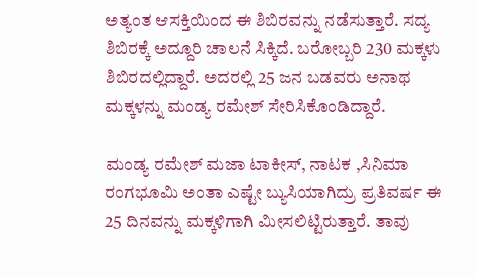ಅತ್ಯಂತ ಆಸಕ್ತಿಯಿಂದ ಈ ಶಿಬಿರವನ್ನು ನಡೆಸುತ್ತಾರೆ. ಸದ್ಯ ಶಿಬಿರಕ್ಕೆ ಅದ್ದೂರಿ ಚಾಲನೆ ಸಿಕ್ಕಿದೆ. ಬರೋಬ್ಬರಿ 230 ಮಕ್ಕಳು ಶಿಬಿರದಲ್ಲಿದ್ದಾರೆ. ಅದರಲ್ಲಿ 25 ಜನ ಬಡವರು ಅನಾಥ ಮಕ್ಕಳನ್ನು ಮಂಡ್ಯ ರಮೇಶ್ ಸೇರಿಸಿಕೊಂಡಿದ್ದಾರೆ.

ಮಂಡ್ಯ ರಮೇಶ್ ಮಜಾ ಟಾಕೀಸ್, ನಾಟಕ ,ಸಿನಿಮಾ ರಂಗಭೂಮಿ ಅಂತಾ ಎಷ್ಟೇ ಬ್ಯುಸಿಯಾಗಿದ್ರು ಪ್ರತಿವರ್ಷ ಈ 25 ದಿನವನ್ನು ಮಕ್ಕಳಿಗಾಗಿ ಮೀಸಲಿಟ್ಟಿರುತ್ತಾರೆ. ತಾವು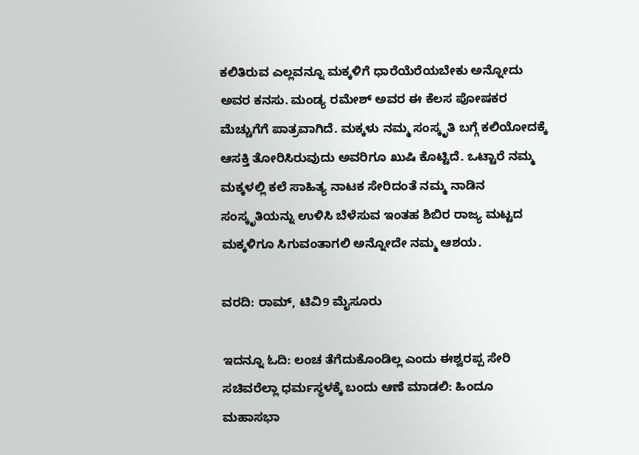ಕಲಿತಿರುವ ಎಲ್ಲವನ್ನೂ ಮಕ್ಕಳಿಗೆ ಧಾರೆಯೆರೆಯಬೇಕು ಅನ್ನೋದು ಅವರ ಕನಸು. ಮಂಡ್ಯ ರಮೇಶ್ ಅವರ ಈ ಕೆಲಸ ಪೋಷಕರ ಮೆಚ್ಚುಗೆಗೆ ಪಾತ್ರವಾಗಿದೆ. ಮಕ್ಕಳು ನಮ್ಮ ಸಂಸ್ಕೃತಿ ಬಗ್ಗೆ ಕಲಿಯೋದಕ್ಕೆ ಆಸಕ್ತಿ ತೋರಿಸಿರುವುದು ಅವರಿಗೂ ಖುಷಿ ಕೊಟ್ಟಿದೆ. ಒಟ್ಟಾರೆ ನಮ್ಮ ಮಕ್ಕಳಲ್ಲಿ ಕಲೆ ಸಾಹಿತ್ಯ ನಾಟಕ ಸೇರಿದಂತೆ ನಮ್ಮ ನಾಡಿನ ಸಂಸ್ಕೃತಿಯನ್ನು ಉಳಿಸಿ ಬೆಳೆಸುವ ಇಂತಹ ಶಿಬಿರ ರಾಜ್ಯ ಮಟ್ಟದ ಮಕ್ಕಳಿಗೂ ಸಿಗುವಂತಾಗಲಿ ಅನ್ನೋದೇ ನಮ್ಮ ಆಶಯ.

ವರದಿ: ರಾಮ್, ಟಿವಿ9 ಮೈಸೂರು

ಇದನ್ನೂ ಓದಿ: ಲಂಚ ತೆಗೆದುಕೊಂಡಿಲ್ಲ ಎಂದು ಈಶ್ವರಪ್ಪ ಸೇರಿ ಸಚಿವರೆಲ್ಲಾ ಧರ್ಮಸ್ಥಳಕ್ಕೆ ಬಂದು ಆಣೆ ಮಾಡಲಿ: ಹಿಂದೂ ಮಹಾಸಭಾ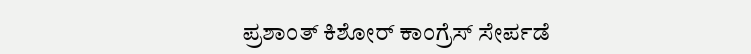ಪ್ರಶಾಂತ್ ಕಿಶೋರ್ ಕಾಂಗ್ರೆಸ್ ಸೇರ್ಪಡೆ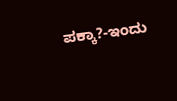ಪಕ್ಕಾ?-ಇಂದು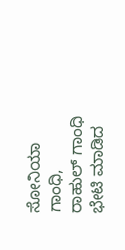ಸೋನಿಯಾ ಗಾಂಧಿ, ರಾಹುಲ್ ಗಾಂಧಿ ಭೇಟಿ ಮಾಡಿದ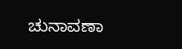ಚುನಾವಣಾ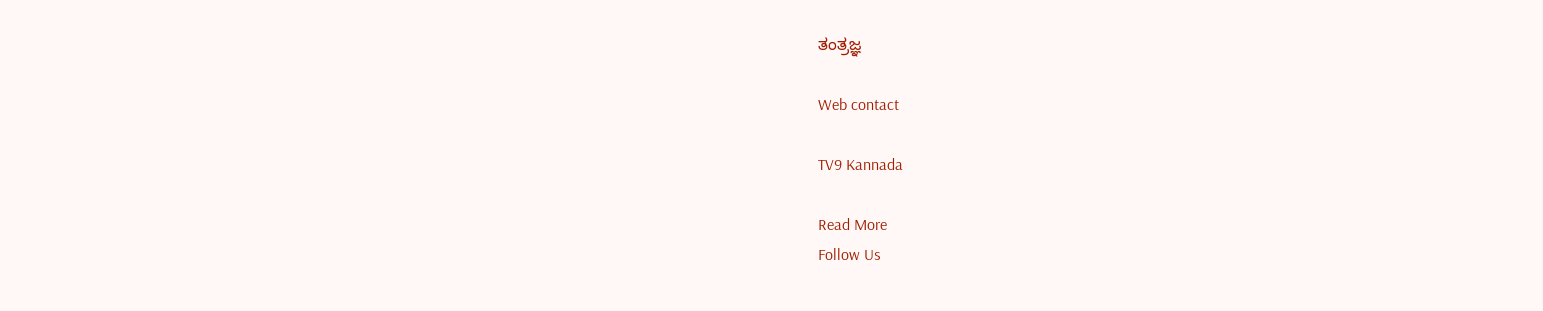ತಂತ್ರಜ್ಞ

Web contact

TV9 Kannada

Read More
Follow Us